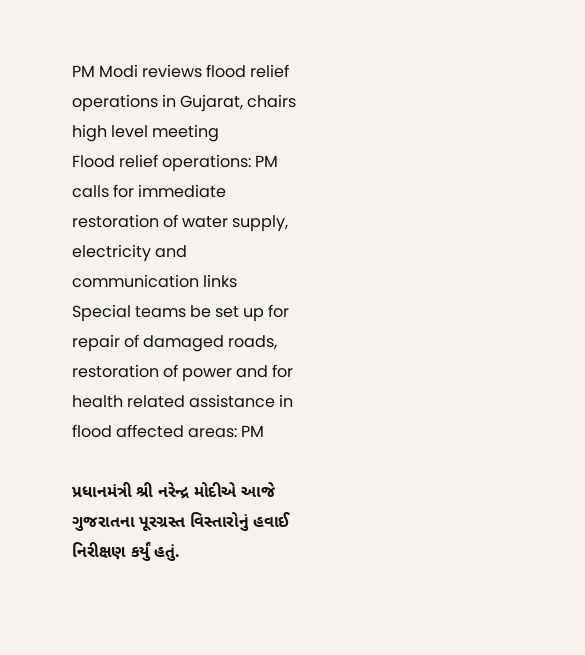PM Modi reviews flood relief operations in Gujarat, chairs high level meeting
Flood relief operations: PM calls for immediate restoration of water supply, electricity and communication links
Special teams be set up for repair of damaged roads, restoration of power and for health related assistance in flood affected areas: PM

પ્રધાનમંત્રી શ્રી નરેન્દ્ર મોદીએ આજે ગુજરાતના પૂરગ્રસ્ત વિસ્તારોનું હવાઈ નિરીક્ષણ કર્યું હતું.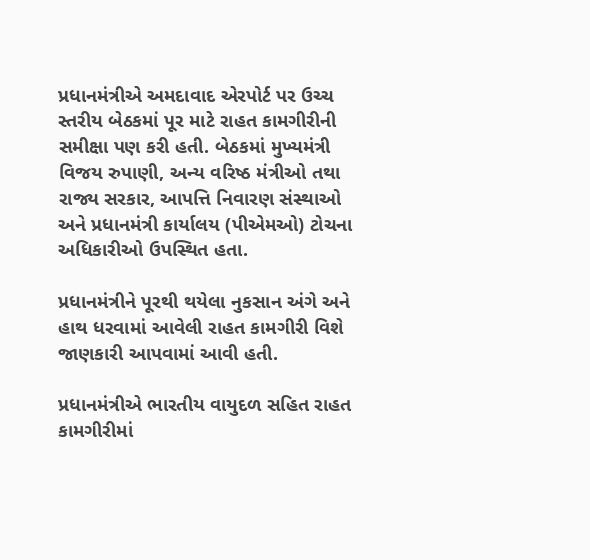પ્રધાનમંત્રીએ અમદાવાદ એરપોર્ટ પર ઉચ્ચ સ્તરીય બેઠકમાં પૂર માટે રાહત કામગીરીની સમીક્ષા પણ કરી હતી. બેઠકમાં મુખ્યમંત્રી વિજય રુપાણી, અન્ય વરિષ્ઠ મંત્રીઓ તથા રાજ્ય સરકાર, આપત્તિ નિવારણ સંસ્થાઓ અને પ્રધાનમંત્રી કાર્યાલય (પીએમઓ) ટોચના અધિકારીઓ ઉપસ્થિત હતા.

પ્રધાનમંત્રીને પૂરથી થયેલા નુકસાન અંગે અને હાથ ધરવામાં આવેલી રાહત કામગીરી વિશે જાણકારી આપવામાં આવી હતી.

પ્રધાનમંત્રીએ ભારતીય વાયુદળ સહિત રાહત કામગીરીમાં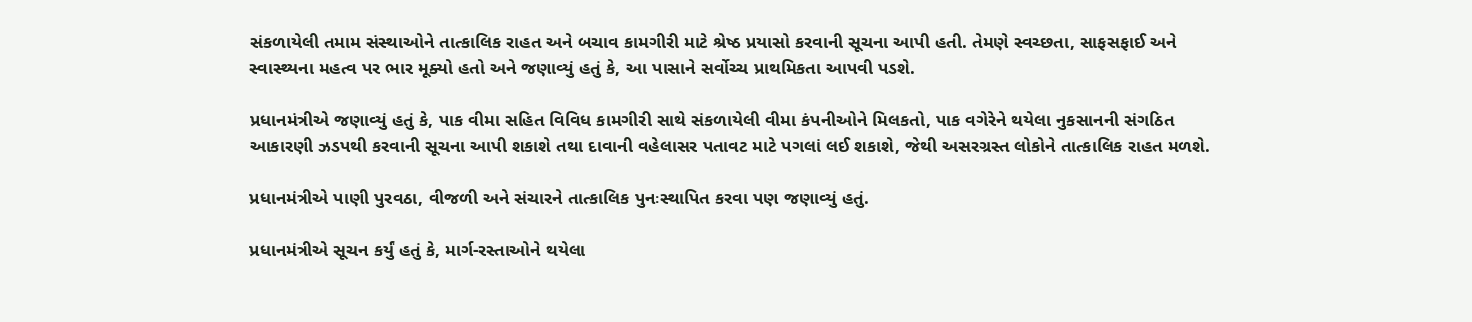સંકળાયેલી તમામ સંસ્થાઓને તાત્કાલિક રાહત અને બચાવ કામગીરી માટે શ્રેષ્ઠ પ્રયાસો કરવાની સૂચના આપી હતી. તેમણે સ્વચ્છતા, સાફસફાઈ અને સ્વાસ્થ્યના મહત્વ પર ભાર મૂક્યો હતો અને જણાવ્યું હતું કે, આ પાસાને સર્વોચ્ચ પ્રાથમિકતા આપવી પડશે.

પ્રધાનમંત્રીએ જણાવ્યું હતું કે, પાક વીમા સહિત વિવિધ કામગીરી સાથે સંકળાયેલી વીમા કંપનીઓને મિલકતો, પાક વગેરેને થયેલા નુકસાનની સંગઠિત આકારણી ઝડપથી કરવાની સૂચના આપી શકાશે તથા દાવાની વહેલાસર પતાવટ માટે પગલાં લઈ શકાશે, જેથી અસરગ્રસ્ત લોકોને તાત્કાલિક રાહત મળશે.

પ્રધાનમંત્રીએ પાણી પુરવઠા, વીજળી અને સંચારને તાત્કાલિક પુનઃસ્થાપિત કરવા પણ જણાવ્યું હતું.

પ્રધાનમંત્રીએ સૂચન કર્યું હતું કે, માર્ગ-રસ્તાઓને થયેલા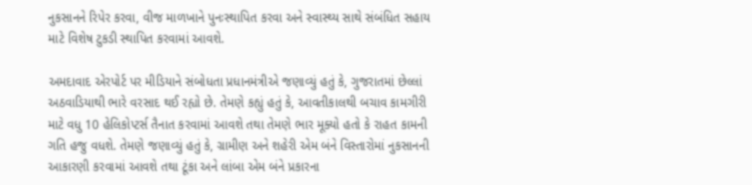નુકસાનને રિપેર કરવા, વીજ માળખાને પુનઃસ્થાપિત કરવા અને સ્વાસ્થ્ય સાથે સંબંધિત સહાય માટે વિશેષ ટુકડી સ્થાપિત કરવામાં આવશે.

અમદાવાદ એરપોર્ટ પર મીડિયાને સંબોધતા પ્રધાનમંત્રીએ જણાવ્યું હતું કે, ગુજરાતમાં છેલ્લાં અઠવાડિયાથી ભારે વરસાદ થઈ રહ્યો છે. તેમણે કહ્યું હતું કે, આવતીકાલથી બચાવ કામગીરી માટે વધુ 10 હેલિકોપ્ટર્સ તૈનાત કરવામાં આવશે તથા તેમણે ભાર મૂક્યો હતો કે રાહત કામની ગતિ હજુ વધશે. તેમણે જણાવ્યું હતું કે, ગ્રામીણ અને શહેરી એમ બંને વિસ્તારોમાં નુકસાનની આકારણી કરવામાં આવશે તથા ટૂંકા અને લાંબા એમ બંને પ્રકારના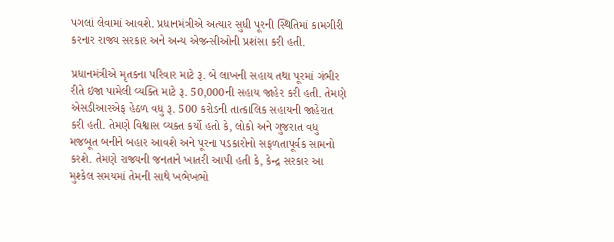પગલાં લેવામાં આવશે. પ્રધાનમંત્રીએ અત્યાર સુધી પૂરની સ્થિતિમાં કામગીરી કરનાર રાજ્ય સરકાર અને અન્ય એજન્સીઓની પ્રશંસા કરી હતી.

પ્રધાનમંત્રીએ મૃતકના પરિવાર માટે રૂ. બે લાખની સહાય તથા પૂરમાં ગંભીર રીતે ઇજા પામેલી વ્યક્તિ માટે રૂ. 50,000ની સહાય જાહેર કરી હતી. તેમણે એસડીઆરએફ હેઠળ વધુ રૂ. 500 કરોડની તાત્કાલિક સહાયની જાહેરાત કરી હતી. તેમણે વિશ્વાસ વ્યક્ત કર્યો હતો કે, લોકો અને ગુજરાત વધુ મજબૂત બનીને બહાર આવશે અને પૂરના પડકારોનો સફળતાપૂર્વક સામનો કરશે. તેમણે રાજ્યની જનતાને ખાતરી આપી હતી કે, કેન્દ્ર સરકાર આ મુશ્કેલ સમયમાં તેમની સાથે ખભેખભો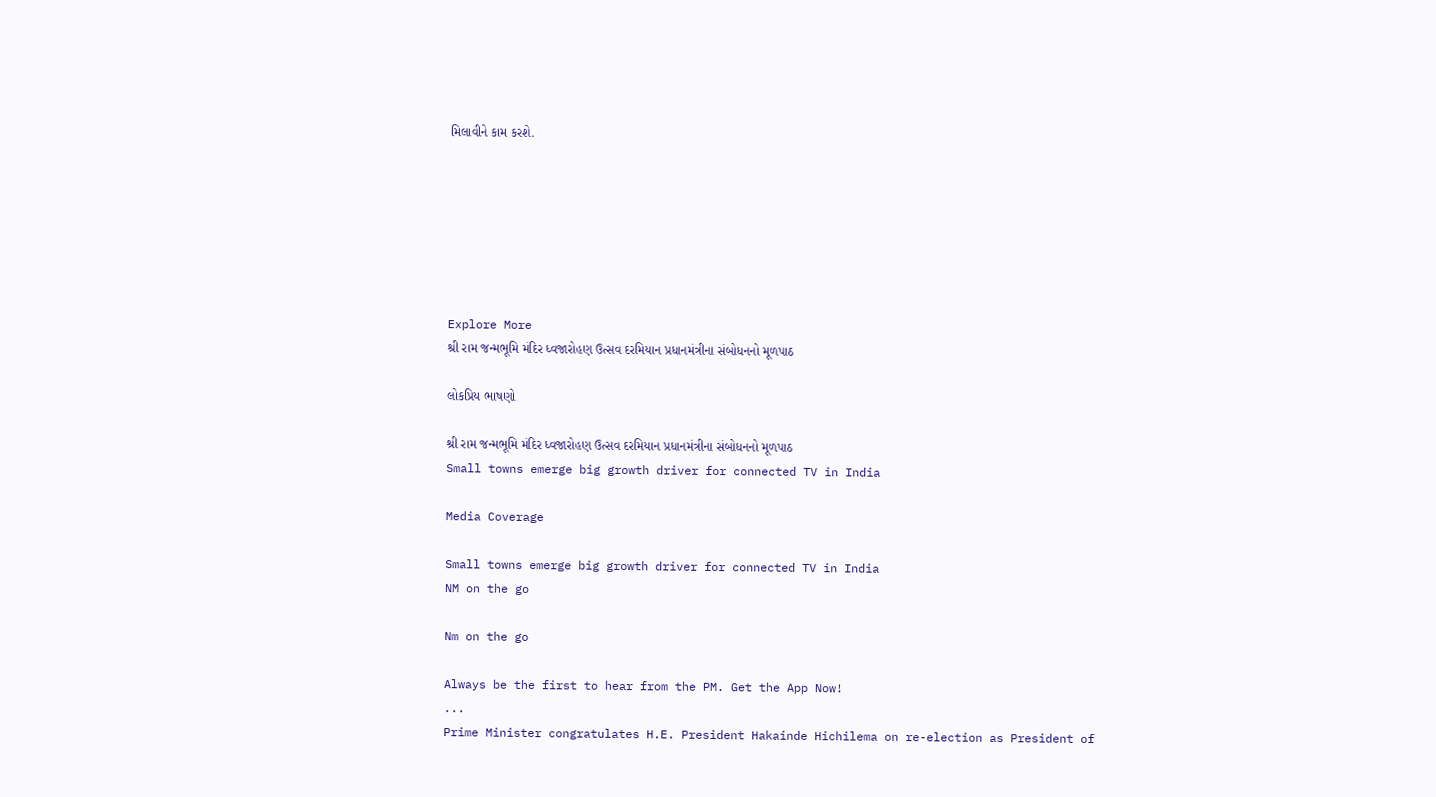મિલાવીને કામ કરશે.







Explore More
શ્રી રામ જન્મભૂમિ મંદિર ધ્વજારોહણ ઉત્સવ દરમિયાન પ્રધાનમંત્રીના સંબોધનનો મૂળપાઠ

લોકપ્રિય ભાષણો

શ્રી રામ જન્મભૂમિ મંદિર ધ્વજારોહણ ઉત્સવ દરમિયાન પ્રધાનમંત્રીના સંબોધનનો મૂળપાઠ
Small towns emerge big growth driver for connected TV in India

Media Coverage

Small towns emerge big growth driver for connected TV in India
NM on the go

Nm on the go

Always be the first to hear from the PM. Get the App Now!
...
Prime Minister congratulates H.E. President Hakainde Hichilema on re-election as President of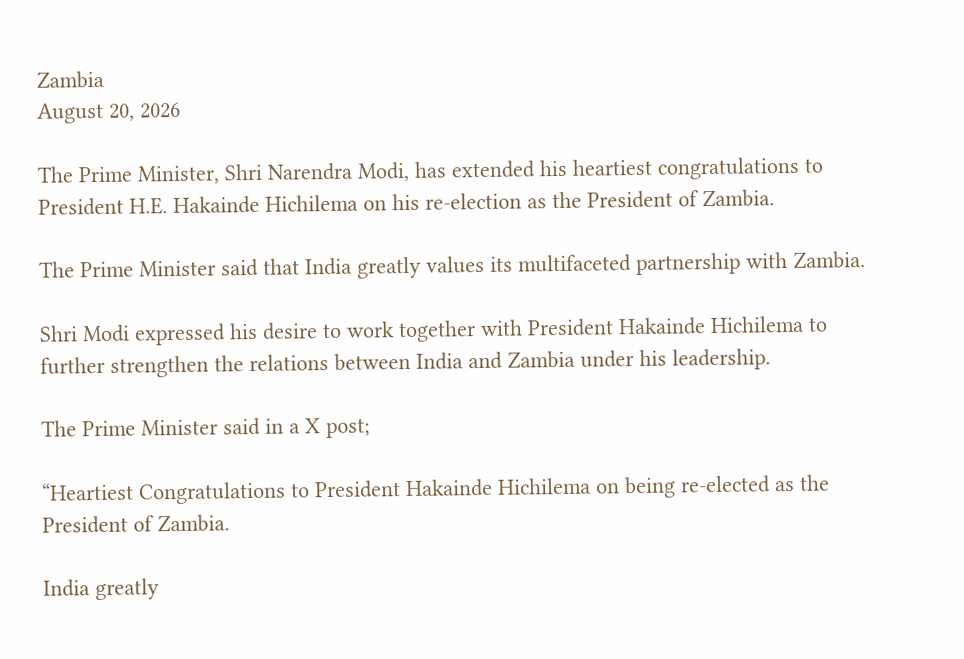Zambia
August 20, 2026

The Prime Minister, Shri Narendra Modi, has extended his heartiest congratulations to President H.E. Hakainde Hichilema on his re-election as the President of Zambia.

The Prime Minister said that India greatly values its multifaceted partnership with Zambia.

Shri Modi expressed his desire to work together with President Hakainde Hichilema to further strengthen the relations between India and Zambia under his leadership.

The Prime Minister said in a X post;

“Heartiest Congratulations to President Hakainde Hichilema on being re-elected as the President of Zambia.

India greatly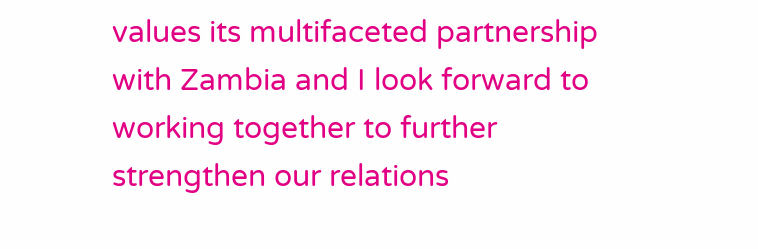values its multifaceted partnership with Zambia and I look forward to working together to further strengthen our relations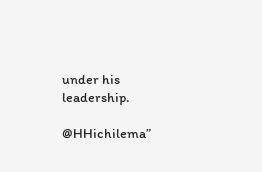under his leadership.

@HHichilema”